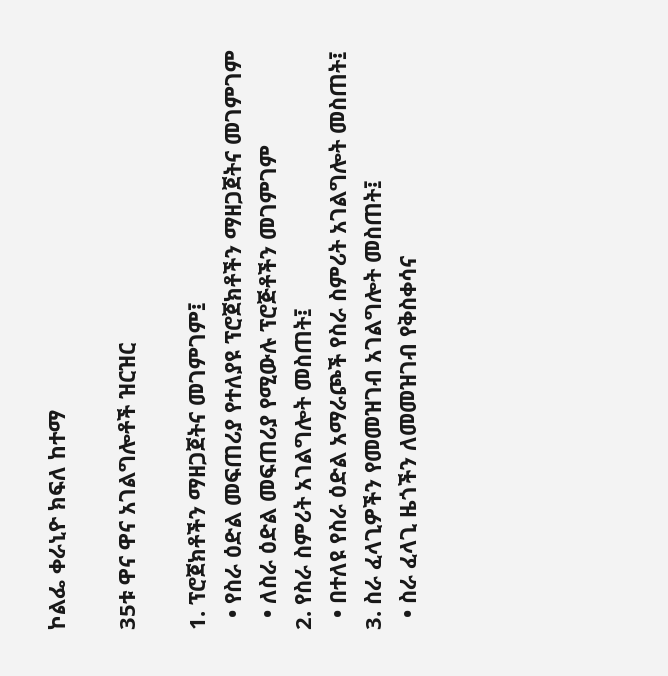ኮልፌ ቀራኒዮ ክፍለ ከተማ

35ቱ ዋና ዋና አገልግሎቶች ዝርዝር

1. ፕሮጀክቶችን ማዘጋጀትና መገምገም፤
  • የስራ ዕድል መፍጠሪያ የተለያዩ ፕሮጀክቶችን ማዘጋጀትና መገምገም
  • ለስራ ዕድል መፍጠሪያ የሚውሉ ፕሮጅቶችን መገምገም
2. የስራ ስምሪት አገልግሎት መስጠት፤
  • በተለዩ የስራ ዕድል አማራጮች የስራ ስምሪት አገልግሎት መስጠት፤
3. ስራ ፈላጊዎችን የመመዝገብ አገልግሎት መስጠት፤
  • ስራ ፈላጊ ዜጎችን ለመመዝገብ የቅስቀሳና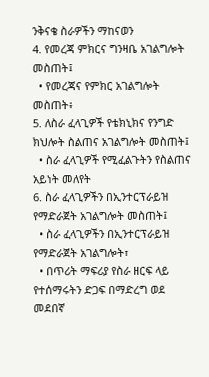ንቅናቄ ስራዎችን ማከናወን
4. የመረጃ ምክርና ግንዛቤ አገልግሎት መስጠት፤
  • የመረጃና የምክር አገልግሎት መስጠት፥
5. ለስራ ፈላጊዎች የቴክኒክና የንግድ ክህሎት ስልጠና አገልግሎት መስጠት፤
  • ስራ ፈላጊዎች የሚፈልጉትን የስልጠና አይነት መለየት
6. ስራ ፈላጊዎችን በኢንተርፕራይዝ የማድራጀት አገልግሎት መስጠት፤
  • ስራ ፈላጊዎችን በኢንተርፕራይዝ የማድራጀት አገልግሎት፣
  • በጥሪት ማፍሪያ የስራ ዘርፍ ላይ የተሰማሩትን ድጋፍ በማድረግ ወደ መደበኛ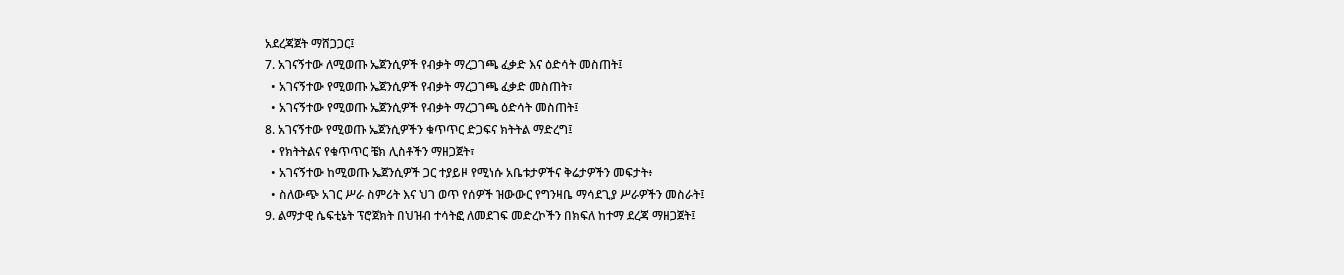አደረጃጀት ማሸጋጋር፤
7. አገናኝተው ለሚወጡ ኤጀንሲዎች የብቃት ማረጋገጫ ፈቃድ እና ዕድሳት መስጠት፤
  • አገናኝተው የሚወጡ ኤጀንሲዎች የብቃት ማረጋገጫ ፈቃድ መስጠት፣
  • አገናኝተው የሚወጡ ኤጀንሲዎች የብቃት ማረጋገጫ ዕድሳት መስጠት፤
8. አገናኝተው የሚወጡ ኤጀንሲዎችን ቁጥጥር ድጋፍና ክትትል ማድረግ፤
  • የክትትልና የቁጥጥር ቼክ ሊስቶችን ማዘጋጀት፣
  • አገናኝተው ከሚወጡ ኤጀንሲዎች ጋር ተያይዞ የሚነሱ አቤቱታዎችና ቅሬታዎችን መፍታት፥
  • ስለውጭ አገር ሥራ ስምሪት እና ህገ ወጥ የሰዎች ዝውውር የግንዛቤ ማሳደጊያ ሥራዎችን መስራት፤
9. ልማታዊ ሴፍቲኔት ፕሮጀክት በህዝብ ተሳትፎ ለመደገፍ መድረኮችን በክፍለ ከተማ ደረጃ ማዘጋጀት፤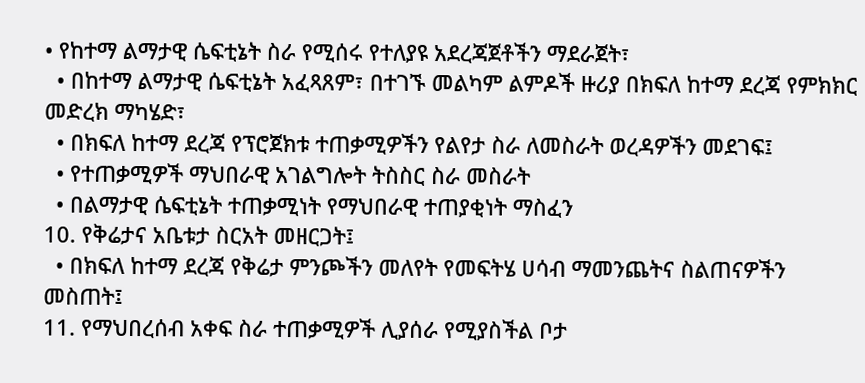• የከተማ ልማታዊ ሴፍቲኔት ስራ የሚሰሩ የተለያዩ አደረጃጀቶችን ማደራጀት፣
  • በከተማ ልማታዊ ሴፍቲኔት አፈጻጸም፣ በተገኙ መልካም ልምዶች ዙሪያ በክፍለ ከተማ ደረጃ የምክክር መድረክ ማካሄድ፣
  • በክፍለ ከተማ ደረጃ የፕሮጀክቱ ተጠቃሚዎችን የልየታ ስራ ለመስራት ወረዳዎችን መደገፍ፤
  • የተጠቃሚዎች ማህበራዊ አገልግሎት ትስስር ስራ መስራት
  • በልማታዊ ሴፍቲኔት ተጠቃሚነት የማህበራዊ ተጠያቂነት ማስፈን
10. የቅሬታና አቤቱታ ስርአት መዘርጋት፤
  • በክፍለ ከተማ ደረጃ የቅሬታ ምንጮችን መለየት የመፍትሄ ሀሳብ ማመንጨትና ስልጠናዎችን መስጠት፤
11. የማህበረሰብ አቀፍ ስራ ተጠቃሚዎች ሊያሰራ የሚያስችል ቦታ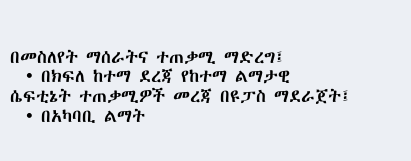በመስለየት ማሰራትና ተጠቃሚ ማድረግ፤
  • በክፍለ ከተማ ደረጃ የከተማ ልማታዊ ሴፍቲኔት ተጠቃሚዎች መረጃ በዩፓስ ማደራጀት፤
  • በአካባቢ ልማት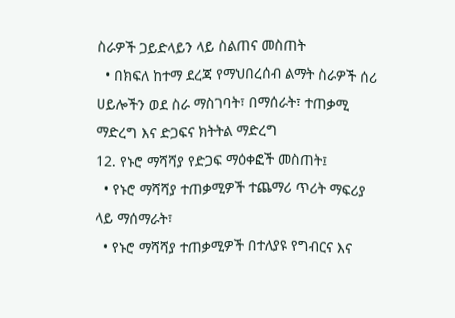ስራዎች ጋይድላይን ላይ ስልጠና መስጠት
  • በክፍለ ከተማ ደረጃ የማህበረሰብ ልማት ስራዎች ሰሪ ሀይሎችን ወደ ስራ ማስገባት፣ በማሰራት፣ ተጠቃሚ ማድረግ እና ድጋፍና ክትትል ማድረግ
12. የኑሮ ማሻሻያ የድጋፍ ማዕቀፎች መስጠት፤
  • የኑሮ ማሻሻያ ተጠቃሚዎች ተጨማሪ ጥሪት ማፍሪያ ላይ ማሰማራት፣
  • የኑሮ ማሻሻያ ተጠቃሚዎች በተለያዩ የግብርና እና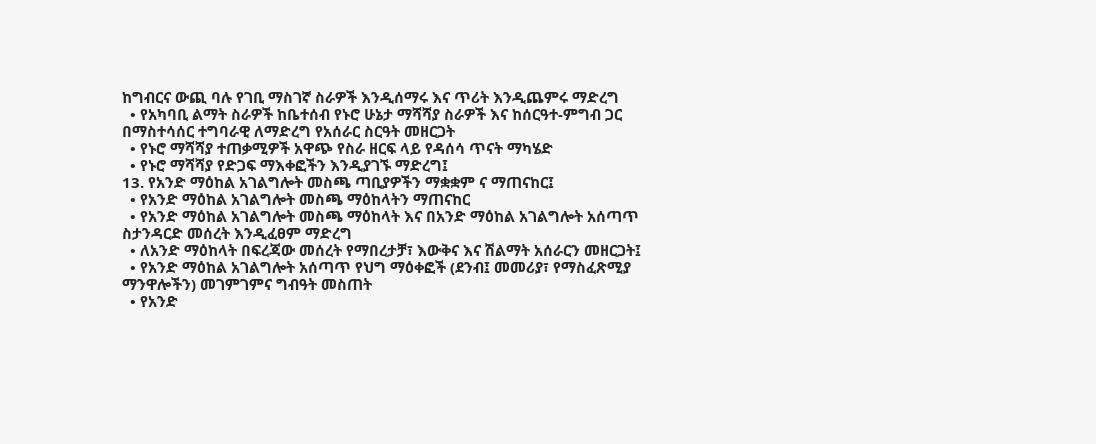ከግብርና ውጪ ባሉ የገቢ ማስገኛ ስራዎች እንዲሰማሩ እና ጥሪት እንዲጨምሩ ማድረግ
  • የአካባቢ ልማት ስራዎች ከቤተሰብ የኑሮ ሁኔታ ማሻሻያ ስራዎች እና ከሰርዓተ-ምግብ ጋር በማስተሳሰር ተግባራዊ ለማድረግ የአሰራር ስርዓት መዘርጋት
  • የኑሮ ማሻሻያ ተጠቃሚዎች አዋጭ የስራ ዘርፍ ላይ የዳሰሳ ጥናት ማካሄድ
  • የኑሮ ማሻሻያ የድጋፍ ማእቀፎችን እንዲያገኙ ማድረግ፤
13. የአንድ ማዕከል አገልግሎት መስጫ ጣቢያዎችን ማቋቋም ና ማጠናከር፤
  • የአንድ ማዕከል አገልግሎት መስጫ ማዕከላትን ማጠናከር
  • የአንድ ማዕከል አገልግሎት መስጫ ማዕከላት እና በአንድ ማዕከል አገልግሎት አሰጣጥ ስታንዳርድ መሰረት እንዲፈፀም ማድረግ
  • ለአንድ ማዕከላት በፍረጃው መሰረት የማበረታቻ፣ እውቅና እና ሽልማት አሰራርን መዘርጋት፤
  • የአንድ ማዕከል አገልግሎት አሰጣጥ የህግ ማዕቀፎች (ደንብ፤ መመሪያ፣ የማስፈጽሚያ ማንዋሎችን) መገምገምና ግብዓት መስጠት
  • የአንድ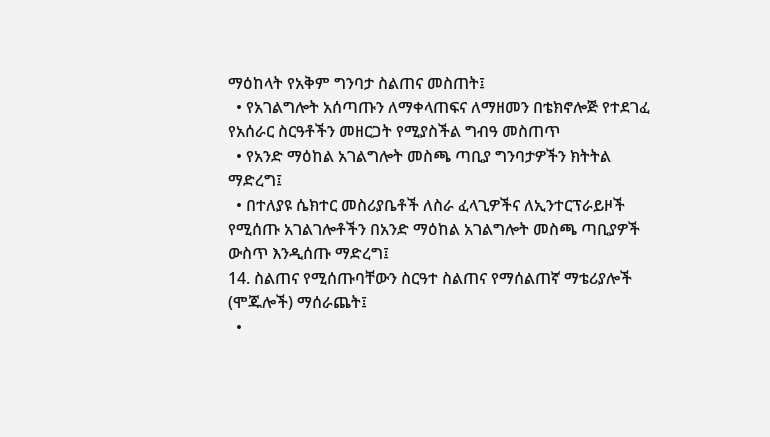ማዕከላት የአቅም ግንባታ ስልጠና መስጠት፤
  • የአገልግሎት አሰጣጡን ለማቀላጠፍና ለማዘመን በቴክኖሎጅ የተደገፈ የአሰራር ስርዓቶችን መዘርጋት የሚያስችል ግብዓ መስጠጥ
  • የአንድ ማዕከል አገልግሎት መስጫ ጣቢያ ግንባታዎችን ክትትል ማድረግ፤
  • በተለያዩ ሴክተር መስሪያቤቶች ለስራ ፈላጊዎችና ለኢንተርፕራይዞች የሚሰጡ አገልገሎቶችን በአንድ ማዕከል አገልግሎት መስጫ ጣቢያዎች ውስጥ እንዲሰጡ ማድረግ፤
14. ስልጠና የሚሰጡባቸውን ስርዓተ ስልጠና የማሰልጠኛ ማቴሪያሎች (ሞጁሎች) ማሰራጨት፤
  •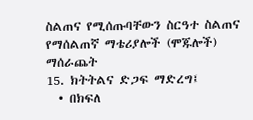ስልጠና የሚሰጡባቸውን ስርዓተ ስልጠና የማሰልጠኛ ማቴሪያሎች (ሞጁሎች) ማሰራጨት
15. ክትትልና ድጋፍ ማድረግ፤
  • በክፍለ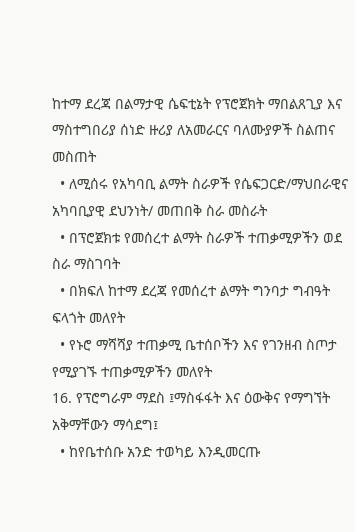ከተማ ደረጃ በልማታዊ ሴፍቲኔት የፕሮጀክት ማበልጸጊያ እና ማስተግበሪያ ሰነድ ዙሪያ ለአመራርና ባለሙያዎች ስልጠና መስጠት
  • ለሚሰሩ የአካባቢ ልማት ስራዎች የሴፍጋርድ/ማህበራዊና አካባቢያዊ ደህንነት/ መጠበቅ ስራ መስራት
  • በፕሮጀክቱ የመሰረተ ልማት ስራዎች ተጠቃሚዎችን ወደ ስራ ማስገባት
  • በክፍለ ከተማ ደረጃ የመሰረተ ልማት ግንባታ ግብዓት ፍላጎት መለየት
  • የኑሮ ማሻሻያ ተጠቃሚ ቤተሰቦችን እና የገንዘብ ስጦታ የሚያገኙ ተጠቃሚዎችን መለየት
16. የፕሮግራም ማደስ ፤ማስፋፋት እና ዕውቅና የማግኘት አቅማቸውን ማሳደግ፤
  • ከየቤተሰቡ አንድ ተወካይ እንዲመርጡ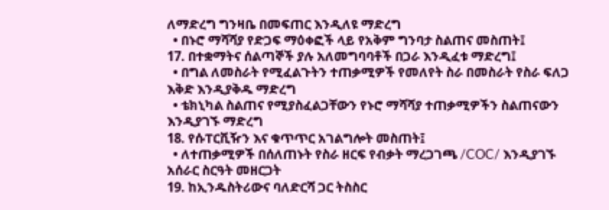ለማድረግ ግንዛቤ በመፍጠር እንዲለዩ ማድረግ
  • በኑሮ ማሻሻያ የድጋፍ ማዕቀፎች ላይ የአቅም ግንባታ ስልጠና መስጠት፤
17. በተቋማትና ሰልጣኞች ያሉ አለመግባባቶች በጋራ እንዲፈቱ ማድረግ፤
  • በግል ለመስራት የሚፈልጉትን ተጠቃሚዎች የመለየት ስራ በመስራት የስራ ፍለጋ እቅድ እንዲያቅዱ ማድረግ
  • ቴክኒካል ስልጠና የሚያስፈልጋቸውን የኑሮ ማሻሻያ ተጠቃሚዎችን ስልጠናውን እንዲያገኙ ማድረግ
18. የሱፐርቪዥን እና ቁጥጥር አገልግሎት መስጠት፤
  • ለተጠቃሚዎች በሰለጠኑት የስራ ዘርፍ የብቃት ማረጋገጫ /COC/ እንዲያገኙ አሰራር ስርዓት መዘርጋት
19. ከኢንዱስትሪውና ባለድርሻ ጋር ትስስር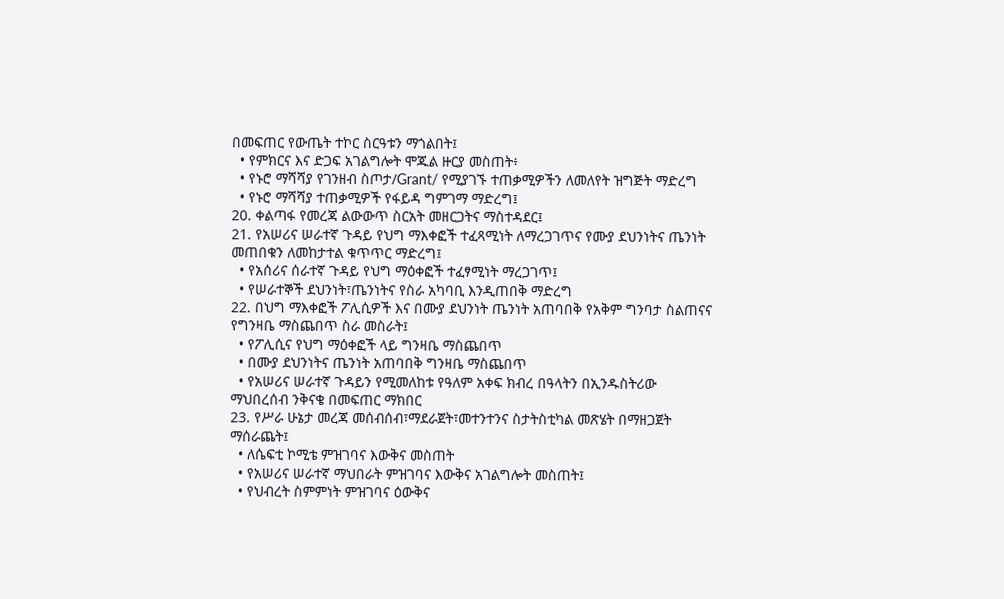በመፍጠር የውጤት ተኮር ስርዓቱን ማጎልበት፤
  • የምክርና እና ድጋፍ አገልግሎት ሞጁል ዙርያ መስጠት፥
  • የኑሮ ማሻሻያ የገንዘብ ስጦታ/Grant/ የሚያገኙ ተጠቃሚዎችን ለመለየት ዝግጅት ማድረግ
  • የኑሮ ማሻሻያ ተጠቃሚዎች የፋይዳ ግምገማ ማድረግ፤
20. ቀልጣፋ የመረጃ ልውውጥ ስርአት መዘርጋትና ማስተዳደር፤
21. የአሠሪና ሠራተኛ ጉዳይ የህግ ማእቀፎች ተፈጻሚነት ለማረጋገጥና የሙያ ደህንነትና ጤንነት መጠበቁን ለመከታተል ቁጥጥር ማድረግ፤
  • የአሰሪና ሰራተኛ ጉዳይ የህግ ማዕቀፎች ተፈፃሚነት ማረጋገጥ፤
  • የሠራተኞች ደህንነት፣ጤንነትና የስራ አካባቢ እንዲጠበቅ ማድረግ
22. በህግ ማእቀፎች ፖሊሲዎች እና በሙያ ደህንነት ጤንነት አጠባበቅ የአቅም ግንባታ ስልጠናና የግንዛቤ ማስጨበጥ ስራ መስራት፤
  • የፖሊሲና የህግ ማዕቀፎች ላይ ግንዛቤ ማስጨበጥ
  • በሙያ ደህንነትና ጤንነት አጠባበቅ ግንዛቤ ማስጨበጥ
  • የአሠሪና ሠራተኛ ጉዳይን የሚመለከቱ የዓለም አቀፍ ክብረ በዓላትን በኢንዱስትሪው ማህበረሰብ ንቅናቄ በመፍጠር ማክበር
23. የሥራ ሁኔታ መረጃ መሰብሰብ፣ማደራጀት፣መተንተንና ስታትስቲካል መጽሄት በማዘጋጀት ማሰራጨት፤
  • ለሴፍቲ ኮሚቴ ምዝገባና እውቅና መስጠት
  • የአሠሪና ሠራተኛ ማህበራት ምዝገባና እውቅና አገልግሎት መስጠት፤
  • የህብረት ስምምነት ምዝገባና ዕውቅና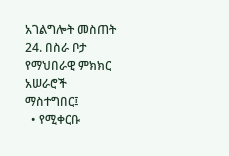አገልግሎት መስጠት
24. በስራ ቦታ የማህበራዊ ምክክር አሠራሮች ማስተግበር፤
  • የሚቀርቡ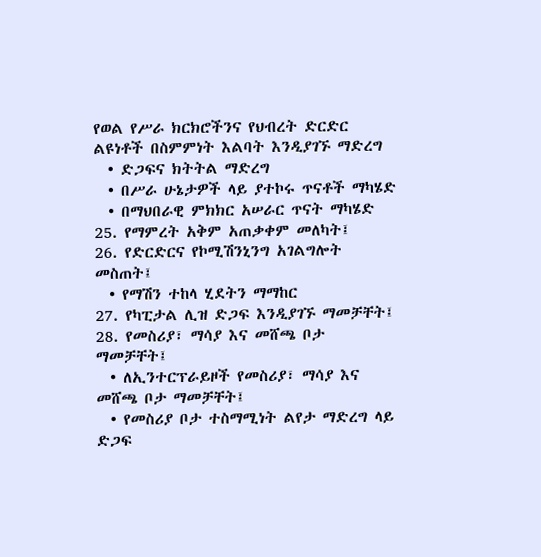የወል የሥራ ክርክሮችንና የህብረት ድርድር ልዩነቶች በስምምነት እልባት እንዲያገኙ ማድረግ
  • ድጋፍና ክትትል ማድረግ
  • በሥራ ሁኔታዎች ላይ ያተኮሩ ጥናቶች ማካሄድ
  • በማህበራዊ ምክክር አሠራር ጥናት ማካሄድ
25. የማምረት አቅም አጠቃቀም መለካት፤
26. የድርድርና የኮሚሽንኒንግ አገልግሎት መስጠት፤
  • የማሽን ተከላ ሂደትን ማማከር
27. የካፒታል ሊዝ ድጋፍ እንዲያገኙ ማመቻቸት፤
28. የመስሪያ፣ ማሳያ እና መሸጫ ቦታ ማመቻቸት፤
  • ለኢንተርፕራይዞች የመስሪያ፣ ማሳያ እና መሸጫ ቦታ ማመቻቸት፤
  • የመስሪያ ቦታ ተስማሚነት ልየታ ማድረግ ላይ ድጋፍ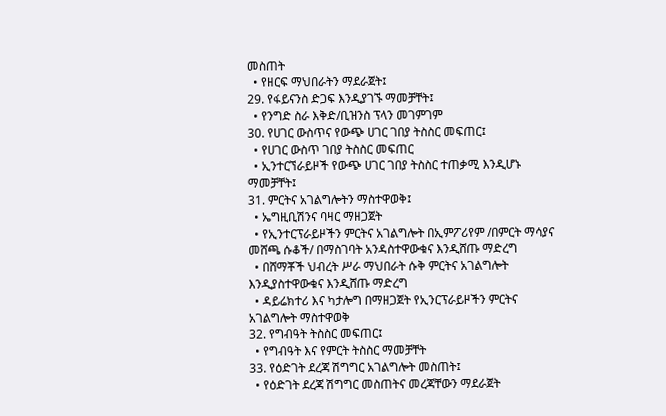መስጠት
  • የዘርፍ ማህበራትን ማደራጀት፤
29. የፋይናንስ ድጋፍ እንዲያገኙ ማመቻቸት፤
  • የንግድ ስራ እቅድ/ቢዝንስ ፕላን መገምገም
30. የሀገር ውስጥና የውጭ ሀገር ገበያ ትስስር መፍጠር፤
  • የሀገር ውስጥ ገበያ ትስስር መፍጠር
  • ኢንተርኘራይዞች የውጭ ሀገር ገበያ ትስስር ተጠቃሚ እንዲሆኑ ማመቻቸት፤
31. ምርትና አገልግሎትን ማስተዋወቅ፤
  • ኤግዚቢሽንና ባዛር ማዘጋጀት
  • የኢንተርፕራይዞችን ምርትና አገልግሎት በኢምፖሪየም /በምርት ማሳያና መሸጫ ሱቆች/ በማስገባት አንዳስተዋውቁና እንዲሸጡ ማድረግ
  • በሸማቾች ህብረት ሥራ ማህበራት ሱቅ ምርትና አገልግሎት እንዲያስተዋውቁና እንዲሸጡ ማድረግ
  • ዳይሬክተሪ እና ካታሎግ በማዘጋጀት የኢንርፕራይዞችን ምርትና አገልግሎት ማስተዋወቅ
32. የግብዓት ትስስር መፍጠር፤
  • የግብዓት እና የምርት ትስስር ማመቻቸት
33. የዕድገት ደረጃ ሽግግር አገልግሎት መስጠት፤
  • የዕድገት ደረጃ ሽግግር መስጠትና መረጃቸውን ማደራጀት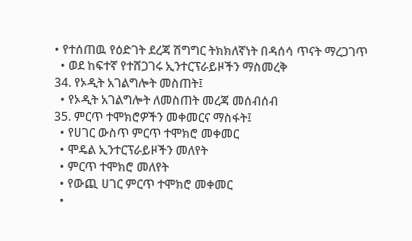• የተሰጠዉ የዕድገት ደረጃ ሽግግር ትክክለኛነት በዳሰሳ ጥናት ማረጋገጥ
  • ወደ ከፍተኛ የተሸጋገሩ ኢንተርፕራይዞችን ማስመረቅ
34. የኦዲት አገልግሎት መስጠት፤
  • የኦዲት አገልግሎት ለመስጠት መረጃ መሰብሰብ
35. ምርጥ ተሞክሮዎችን መቀመርና ማስፋት፤
  • የሀገር ውስጥ ምርጥ ተሞክሮ መቀመር
  • ሞዴል ኢንተርፕራይዞችን መለየት
  • ምርጥ ተሞክሮ መለየት
  • የውጪ ሀገር ምርጥ ተሞክሮ መቀመር
  •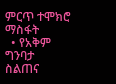ምርጥ ተሞክሮ ማስፋት
  • የአቅም ግንባታ ስልጠና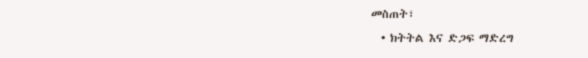መስጠት፣
  • ክትትል እና ድጋፍ ማድረግ